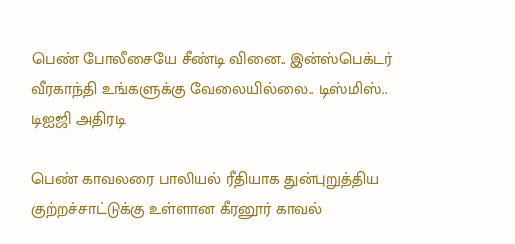பெண் போலீசையே சீண்டி வினை.. இன்ஸ்பெக்டர் வீரகாந்தி உங்களுக்கு வேலையில்லை.. டிஸ்மிஸ்.. டிஐஜி அதிரடி

பெண் காவலரை பாலியல் ரீதியாக துன்புறுத்திய குற்றச்சாட்டுக்கு உள்ளான கீரனூர் காவல்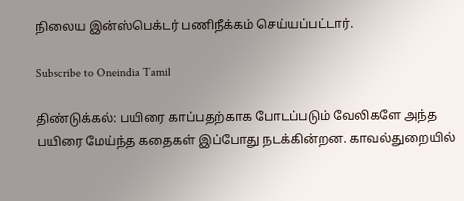நிலைய இன்ஸ்பெக்டர் பணிநீக்கம் செய்யப்பட்டார்.

Subscribe to Oneindia Tamil

திண்டுக்கல்: பயிரை காப்பதற்காக போடப்படும் வேலிகளே அந்த பயிரை மேய்ந்த கதைகள் இப்போது நடக்கின்றன. காவல்துறையில்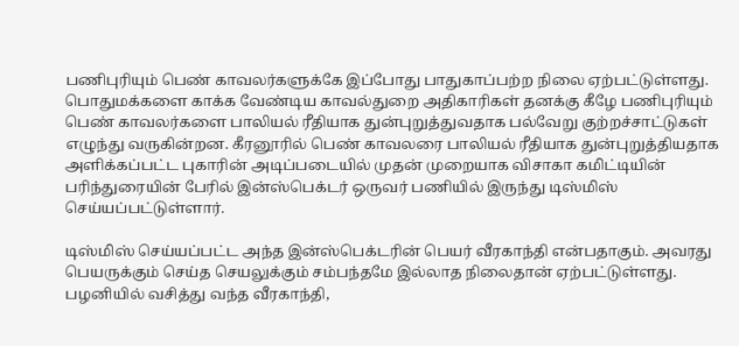பணிபுரியும் பெண் காவலர்களுக்கே இப்போது பாதுகாப்பற்ற நிலை ஏற்பட்டுள்ளது. பொதுமக்களை காக்க வேண்டிய காவல்துறை அதிகாரிகள் தனக்கு கீழே பணிபுரியும் பெண் காவலர்களை பாலியல் ரீதியாக துன்புறுத்துவதாக பல்வேறு குற்றச்சாட்டுகள் எழுந்து வருகின்றன. கீரனூரில் பெண் காவலரை பாலியல் ரீதியாக துன்புறுத்தியதாக அளிக்கப்பட்ட புகாரின் அடிப்படையில் முதன் முறையாக விசாகா கமிட்டியின் பரிந்துரையின் பேரில் இன்ஸ்பெக்டர் ஒருவர் பணியில் இருந்து டிஸ்மிஸ் செய்யப்பட்டுள்ளார்.

டிஸ்மிஸ் செய்யப்பட்ட அந்த இன்ஸ்பெக்டரின் பெயர் வீரகாந்தி என்பதாகும். அவரது பெயருக்கும் செய்த செயலுக்கும் சம்பந்தமே இல்லாத நிலைதான் ஏற்பட்டுள்ளது. பழனியில் வசித்து வந்த வீரகாந்தி,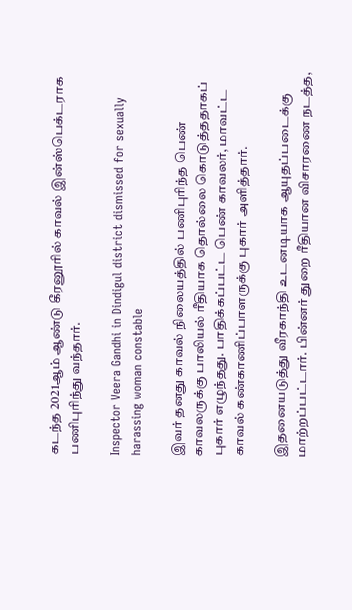கடந்த 2021ஆம் ஆண்டு கீரனூரில் காவல் இன்ஸ்பெக்டராக பணிபுரிந்து வந்தார்.

Inspector Veera Gandhi in Dindigul district dismissed for sexually harassing woman constable

இவர் தனது காவல் நிலையத்தில் பணிபுரிந்த பெண் காவலருக்கு பாலியல் ரீதியாக தொல்லை கொடுத்ததாகப் புகார் எழுந்தது. பாதிக்கப்பட்ட பெண் காவலர், மாவட்ட காவல் கண்காணிப்பாளருக்கு புகார் அளித்தார்.

இதனையடுத்து வீரகாந்தி உடனடியாக ஆயுதப்படைக்கு மாற்றப்பட்டார். பின்னர் துறை ரீதியான விசாரணை நடத்த,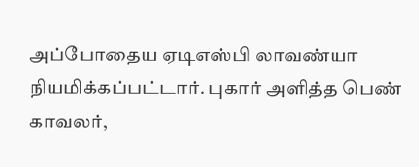அப்போதைய ஏடிஎஸ்பி லாவண்யா நியமிக்கப்பட்டார். புகார் அளித்த பெண் காவலர்,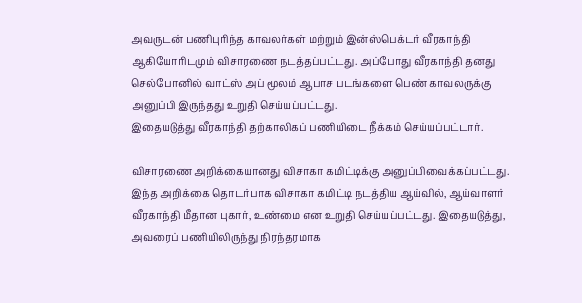அவருடன் பணிபுரிந்த காவலர்கள் மற்றும் இன்ஸ்பெக்டர் வீரகாந்தி ஆகியோரிடமும் விசாரணை நடத்தப்பட்டது. அப்போது வீரகாந்தி தனது செல்போனில் வாட்ஸ் அப் மூலம் ஆபாச படங்களை பெண் காவலருக்கு அனுப்பி இருந்தது உறுதி செய்யப்பட்டது.
இதையடுத்து வீரகாந்தி தற்காலிகப் பணியிடை நீக்கம் செய்யப்பட்டார்.

விசாரணை அறிக்கையானது விசாகா கமிட்டிக்கு அனுப்பிவைக்கப்பட்டது. இந்த அறிக்கை தொடர்பாக விசாகா கமிட்டி நடத்திய ஆய்வில், ஆய்வாளர் வீரகாந்தி மீதான புகார், உண்மை என உறுதி செய்யப்பட்டது. இதையடுத்து, அவரைப் பணியிலிருந்து நிரந்தரமாக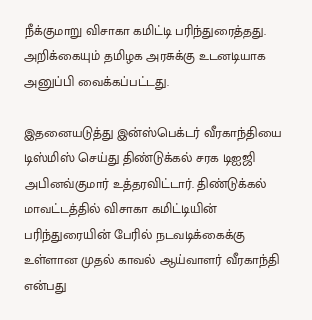நீக்குமாறு விசாகா கமிட்டி பரிந்துரைத்தது. அறிக்கையும் தமிழக அரசுக்கு உடனடியாக அனுப்பி வைக்கப்பட்டது.

இதனையடுத்து இன்ஸ்பெக்டர் வீரகாந்தியை டிஸ்மிஸ் செய்து திண்டுக்கல் சரக டிஐஜி அபினவ்குமார் உத்தரவிட்டார். திண்டுக்கல் மாவட்டத்தில் விசாகா கமிட்டியின் பரிந்துரையின் பேரில் நடவடிக்கைக்கு உள்ளான முதல் காவல் ஆய்வாளர் வீரகாந்தி என்பது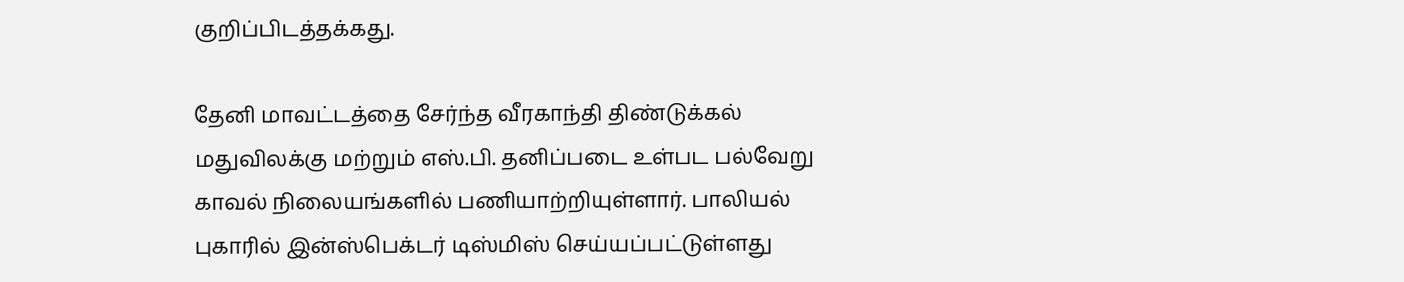குறிப்பிடத்தக்கது.

தேனி மாவட்டத்தை சேர்ந்த வீரகாந்தி திண்டுக்கல் மதுவிலக்கு மற்றும் எஸ்.பி. தனிப்படை உள்பட பல்வேறு காவல் நிலையங்களில் பணியாற்றியுள்ளார். பாலியல் புகாரில் இன்ஸ்பெக்டர் டிஸ்மிஸ் செய்யப்பட்டுள்ளது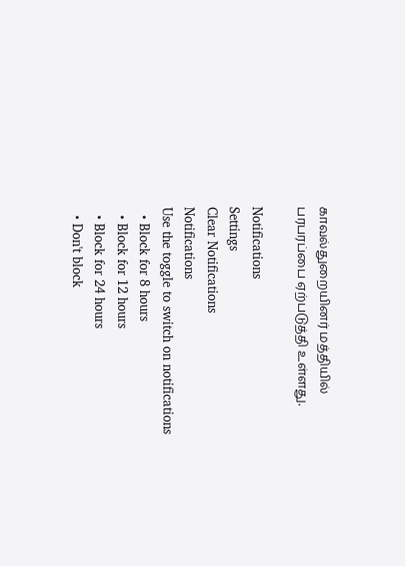காவல்துறையினர் மத்தியில் பரபரப்பை ஏற்படுத்தி உள்ளது.

Notifications
Settings
Clear Notifications
Notifications
Use the toggle to switch on notifications
  • Block for 8 hours
  • Block for 12 hours
  • Block for 24 hours
  • Don't block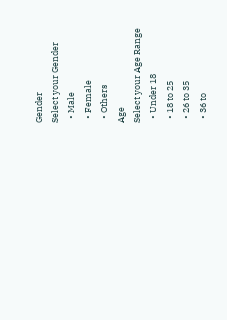Gender
Select your Gender
  • Male
  • Female
  • Others
Age
Select your Age Range
  • Under 18
  • 18 to 25
  • 26 to 35
  • 36 to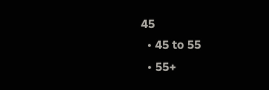45
  • 45 to 55
  • 55+